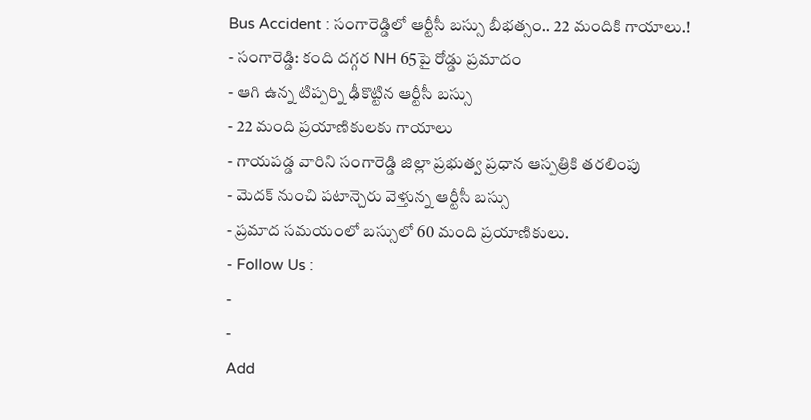Bus Accident : సంగారెడ్డిలో ఆర్టీసీ బస్సు బీభత్సం.. 22 మందికి గాయాలు.!
- సంగారెడ్డి: కంది దగ్గర NH 65పై రోడ్డు ప్రమాదం
- ఆగి ఉన్న టిప్పర్ని ఢీకొట్టిన ఆర్టీసీ బస్సు
- 22 మంది ప్రయాణికులకు గాయాలు
- గాయపడ్డ వారిని సంగారెడ్డి జిల్లా ప్రభుత్వ ప్రధాన ఆస్పత్రికి తరలింపు
- మెదక్ నుంచి పటాన్చెరు వెళ్తున్న ఆర్టీసీ బస్సు
- ప్రమాద సమయంలో బస్సులో 60 మంది ప్రయాణికులు.
- Follow Us :
-
-
Add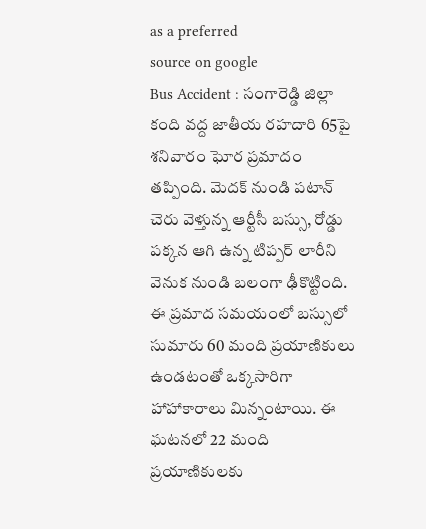as a preferred
source on google
Bus Accident : సంగారెడ్డి జిల్లా కంది వద్ద జాతీయ రహదారి 65పై శనివారం ఘోర ప్రమాదం తప్పింది. మెదక్ నుండి పటాన్ చెరు వెళ్తున్న ఆర్టీసీ బస్సు, రోడ్డు పక్కన ఆగి ఉన్న టిప్పర్ లారీని వెనుక నుండి బలంగా ఢీకొట్టింది. ఈ ప్రమాద సమయంలో బస్సులో సుమారు 60 మంది ప్రయాణికులు ఉండటంతో ఒక్కసారిగా హాహాకారాలు మిన్నంటాయి. ఈ ఘటనలో 22 మంది ప్రయాణికులకు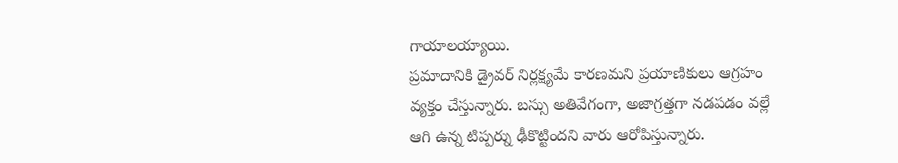గాయాలయ్యాయి.
ప్రమాదానికి డ్రైవర్ నిర్లక్ష్యమే కారణమని ప్రయాణికులు ఆగ్రహం వ్యక్తం చేస్తున్నారు. బస్సు అతివేగంగా, అజాగ్రత్తగా నడపడం వల్లే ఆగి ఉన్న టిప్పర్ను ఢీకొట్టిందని వారు ఆరోపిస్తున్నారు.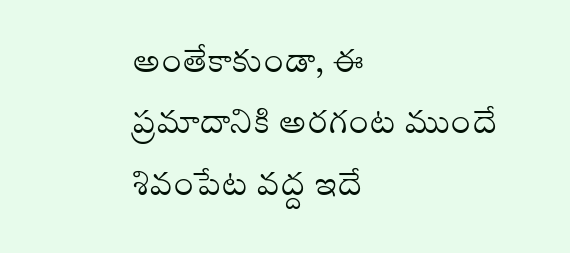అంతేకాకుండా, ఈ ప్రమాదానికి అరగంట ముందే శివంపేట వద్ద ఇదే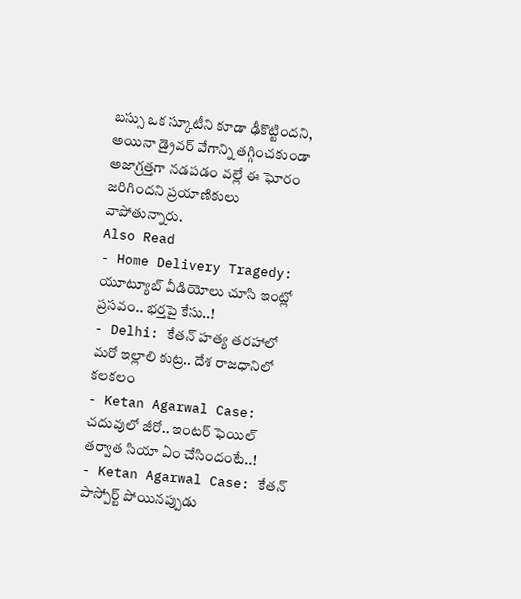బస్సు ఒక స్కూటీని కూడా ఢీకొట్టిందని, అయినా డ్రైవర్ వేగాన్ని తగ్గించకుండా అజాగ్రత్తగా నడపడం వల్లే ఈ ఘోరం జరిగిందని ప్రయాణికులు వాపోతున్నారు.
Also Read
- Home Delivery Tragedy: యూట్యూబ్ వీడియోలు చూసి ఇంట్లో ప్రసవం.. భర్తపై కేసు..!
- Delhi: కేతన్ హత్య తరహాలో మరో ఇల్లాలి కుట్ర.. దేశ రాజధానిలో కలకలం
- Ketan Agarwal Case: చదువులో జీరో.. ఇంటర్ ఫెయిల్ తర్వాత సియా ఏం చేసిందంటే..!
- Ketan Agarwal Case: కేతన్ పాస్పోర్ట్ పోయినప్పుడు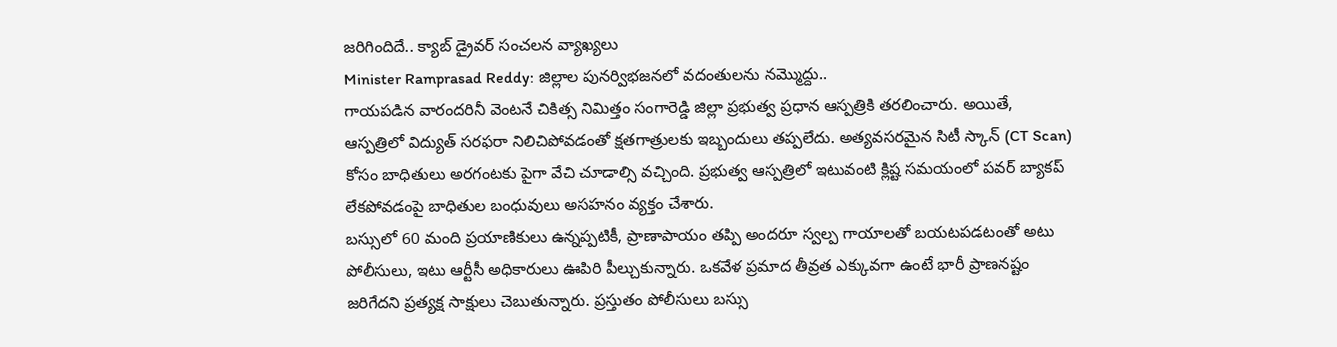జరిగిందిదే.. క్యాబ్ డ్రైవర్ సంచలన వ్యాఖ్యలు
Minister Ramprasad Reddy: జిల్లాల పునర్విభజనలో వదంతులను నమ్మొద్దు..
గాయపడిన వారందరినీ వెంటనే చికిత్స నిమిత్తం సంగారెడ్డి జిల్లా ప్రభుత్వ ప్రధాన ఆస్పత్రికి తరలించారు. అయితే, ఆస్పత్రిలో విద్యుత్ సరఫరా నిలిచిపోవడంతో క్షతగాత్రులకు ఇబ్బందులు తప్పలేదు. అత్యవసరమైన సిటీ స్కాన్ (CT Scan) కోసం బాధితులు అరగంటకు పైగా వేచి చూడాల్సి వచ్చింది. ప్రభుత్వ ఆస్పత్రిలో ఇటువంటి క్లిష్ట సమయంలో పవర్ బ్యాకప్ లేకపోవడంపై బాధితుల బంధువులు అసహనం వ్యక్తం చేశారు.
బస్సులో 60 మంది ప్రయాణికులు ఉన్నప్పటికీ, ప్రాణాపాయం తప్పి అందరూ స్వల్ప గాయాలతో బయటపడటంతో అటు పోలీసులు, ఇటు ఆర్టీసీ అధికారులు ఊపిరి పీల్చుకున్నారు. ఒకవేళ ప్రమాద తీవ్రత ఎక్కువగా ఉంటే భారీ ప్రాణనష్టం జరిగేదని ప్రత్యక్ష సాక్షులు చెబుతున్నారు. ప్రస్తుతం పోలీసులు బస్సు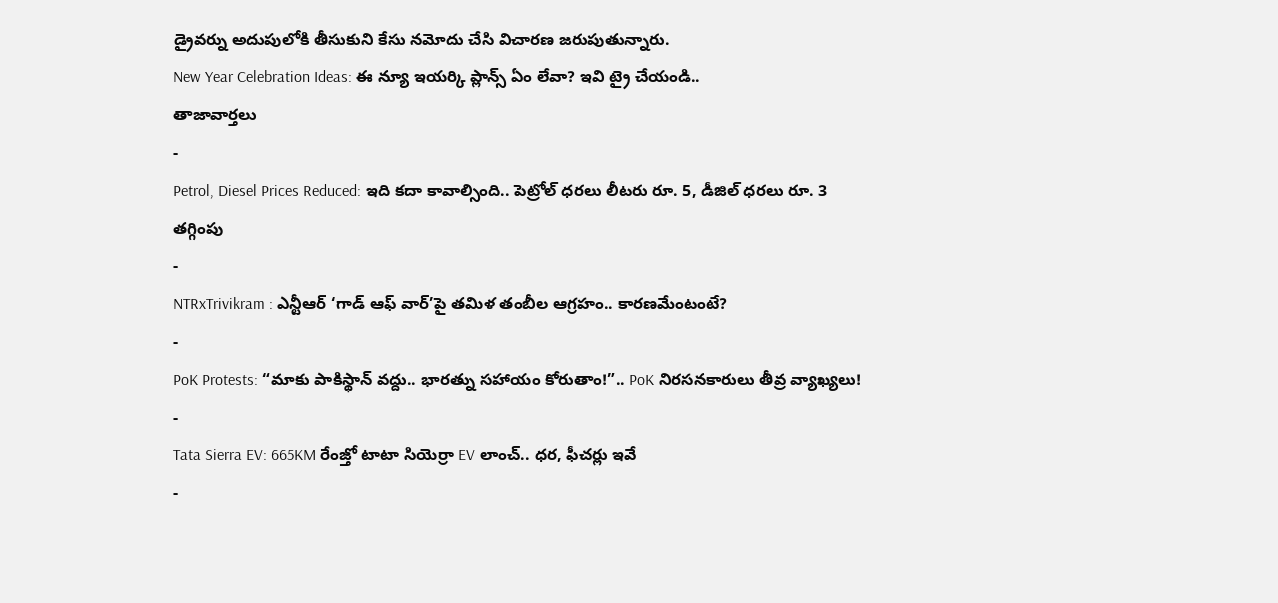డ్రైవర్ను అదుపులోకి తీసుకుని కేసు నమోదు చేసి విచారణ జరుపుతున్నారు.
New Year Celebration Ideas: ఈ న్యూ ఇయర్కి ప్లాన్స్ ఏం లేవా? ఇవి ట్రై చేయండి..
తాజావార్తలు
-
Petrol, Diesel Prices Reduced: ఇది కదా కావాల్సింది.. పెట్రోల్ ధరలు లీటరు రూ. 5, డీజిల్ ధరలు రూ. 3 తగ్గింపు
-
NTRxTrivikram : ఎన్టీఆర్ ‘గాడ్ ఆఫ్ వార్’పై తమిళ తంబీల ఆగ్రహం.. కారణమేంటంటే?
-
PoK Protests: “మాకు పాకిస్థాన్ వద్దు.. భారత్ను సహాయం కోరుతాం!”.. PoK నిరసనకారులు తీవ్ర వ్యాఖ్యలు!
-
Tata Sierra EV: 665KM రేంజ్తో టాటా సియెర్రా EV లాంచ్.. ధర, ఫీచర్లు ఇవే
-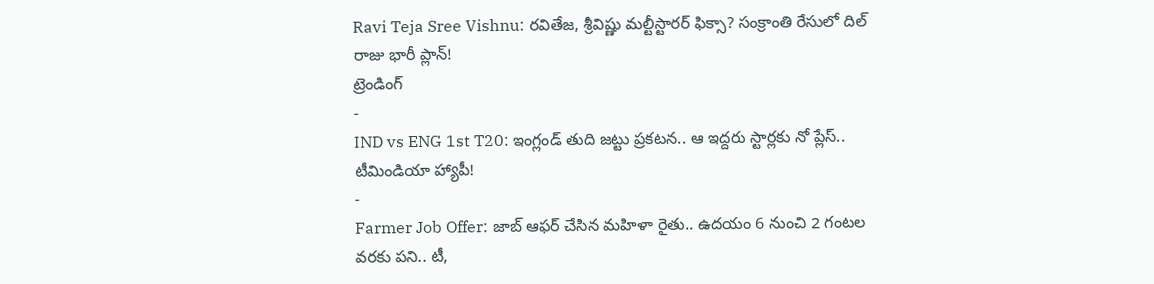Ravi Teja Sree Vishnu: రవితేజ, శ్రీవిష్ణు మల్టీస్టారర్ ఫిక్సా? సంక్రాంతి రేసులో దిల్ రాజు భారీ ప్లాన్!
ట్రెండింగ్
-
IND vs ENG 1st T20: ఇంగ్లండ్ తుది జట్టు ప్రకటన.. ఆ ఇద్దరు స్టార్లకు నో ప్లేస్.. టీమిండియా హ్యాపీ!
-
Farmer Job Offer: జాబ్ ఆఫర్ చేసిన మహిళా రైతు.. ఉదయం 6 నుంచి 2 గంటల వరకు పని.. టీ,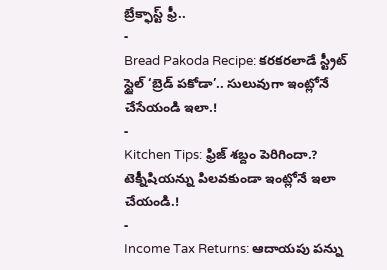బ్రేక్ఫాస్ట్ ఫ్రీ..
-
Bread Pakoda Recipe: కరకరలాడే స్ట్రీట్ స్టైల్ ‘బ్రెడ్ పకోడా’.. సులువుగా ఇంట్లోనే చేసేయండి ఇలా.!
-
Kitchen Tips: ఫ్రిజ్ శబ్దం పెరిగిందా.? టెక్నీషియన్ను పిలవకుండా ఇంట్లోనే ఇలా చేయండి.!
-
Income Tax Returns: ఆదాయపు పన్ను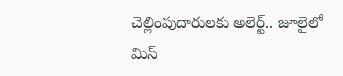చెల్లింపుదారులకు అలెర్ట్.. జూలైలో మిస్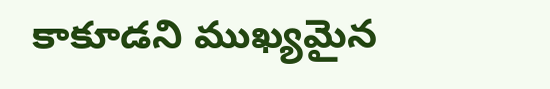కాకూడని ముఖ్యమైన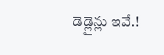డెడ్లైన్లు ఇవే.!